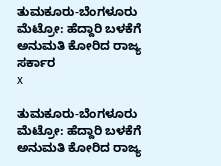ತುಮಕೂರು-ಬೆಂಗಳೂರು ಮೆಟ್ರೋ: ಹೆದ್ದಾರಿ ಬಳಕೆಗೆ ಅನುಮತಿ ಕೋರಿದ ರಾಜ್ಯ ಸರ್ಕಾರ
x

ತುಮಕೂರು-ಬೆಂಗಳೂರು ಮೆಟ್ರೋ: ಹೆದ್ದಾರಿ ಬಳಕೆಗೆ ಅನುಮತಿ ಕೋರಿದ ರಾಜ್ಯ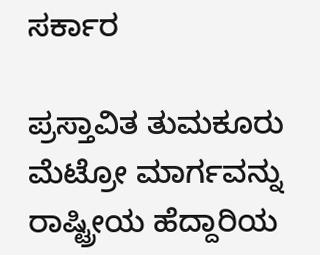ಸರ್ಕಾರ

ಪ್ರಸ್ತಾವಿತ ತುಮಕೂರು ಮೆಟ್ರೋ ಮಾರ್ಗವನ್ನು ರಾಷ್ಟ್ರೀಯ ಹೆದ್ದಾರಿಯ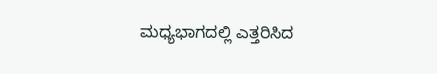ಮಧ್ಯಭಾಗದಲ್ಲಿ ಎತ್ತರಿಸಿದ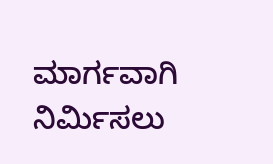ಮಾರ್ಗವಾಗಿ ನಿರ್ಮಿಸಲು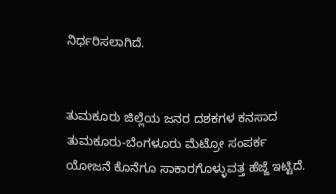ನಿರ್ಧರಿಸಲಾಗಿದೆ.


ತುಮಕೂರು ಜಿಲ್ಲೆಯ ಜನರ ದಶಕಗಳ ಕನಸಾದ ತುಮಕೂರು-ಬೆಂಗಳೂರು ಮೆಟ್ರೋ ಸಂಪರ್ಕ ಯೋಜನೆ ಕೊನೆಗೂ ಸಾಕಾರಗೊಳ್ಳುವತ್ತ ಹೆಜ್ಜೆ ಇಟ್ಟಿದೆ.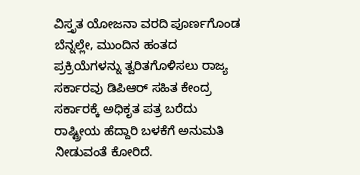ವಿಸ್ತೃತ ಯೋಜನಾ ವರದಿ ಪೂರ್ಣಗೊಂಡ ಬೆನ್ನಲ್ಲೇ, ಮುಂದಿನ ಹಂತದ ಪ್ರಕ್ರಿಯೆಗಳನ್ನು ತ್ವರಿತಗೊಳಿಸಲು ರಾಜ್ಯ ಸರ್ಕಾರವು ಡಿಪಿಆರ್‌ ಸಹಿತ ಕೇಂದ್ರ ಸರ್ಕಾರಕ್ಕೆ ಅಧಿಕೃತ ಪತ್ರ ಬರೆದು ರಾಷ್ಟ್ರೀಯ ಹೆದ್ದಾರಿ ಬಳಕೆಗೆ ಅನುಮತಿ ನೀಡುವಂತೆ ಕೋರಿದೆ.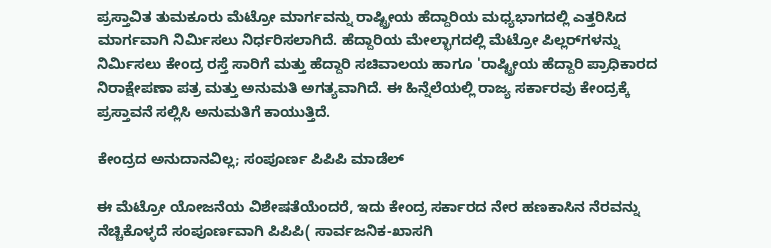ಪ್ರಸ್ತಾವಿತ ತುಮಕೂರು ಮೆಟ್ರೋ ಮಾರ್ಗವನ್ನು ರಾಷ್ಟ್ರೀಯ ಹೆದ್ದಾರಿಯ ಮಧ್ಯಭಾಗದಲ್ಲಿ ಎತ್ತರಿಸಿದ ಮಾರ್ಗವಾಗಿ ನಿರ್ಮಿಸಲು ನಿರ್ಧರಿಸಲಾಗಿದೆ. ಹೆದ್ದಾರಿಯ ಮೇಲ್ಭಾಗದಲ್ಲಿ ಮೆಟ್ರೋ ಪಿಲ್ಲರ್‌ಗಳನ್ನು ನಿರ್ಮಿಸಲು ಕೇಂದ್ರ ರಸ್ತೆ ಸಾರಿಗೆ ಮತ್ತು ಹೆದ್ದಾರಿ ಸಚಿವಾಲಯ ಹಾಗೂ 'ರಾಷ್ಟ್ರೀಯ ಹೆದ್ದಾರಿ ಪ್ರಾಧಿಕಾರದ ನಿರಾಕ್ಷೇಪಣಾ ಪತ್ರ ಮತ್ತು ಅನುಮತಿ ಅಗತ್ಯವಾಗಿದೆ. ಈ ಹಿನ್ನೆಲೆಯಲ್ಲಿ ರಾಜ್ಯ ಸರ್ಕಾರವು ಕೇಂದ್ರಕ್ಕೆ ಪ್ರಸ್ತಾವನೆ ಸಲ್ಲಿಸಿ ಅನುಮತಿಗೆ ಕಾಯುತ್ತಿದೆ.

ಕೇಂದ್ರದ ಅನುದಾನವಿಲ್ಲ; ಸಂಪೂರ್ಣ ಪಿಪಿಪಿ ಮಾಡೆಲ್

ಈ ಮೆಟ್ರೋ ಯೋಜನೆಯ ವಿಶೇಷತೆಯೆಂದರೆ, ಇದು ಕೇಂದ್ರ ಸರ್ಕಾರದ ನೇರ ಹಣಕಾಸಿನ ನೆರವನ್ನು ನೆಚ್ಚಿಕೊಳ್ಳದೆ ಸಂಪೂರ್ಣವಾಗಿ ಪಿಪಿಪಿ( ಸಾರ್ವಜನಿಕ-ಖಾಸಗಿ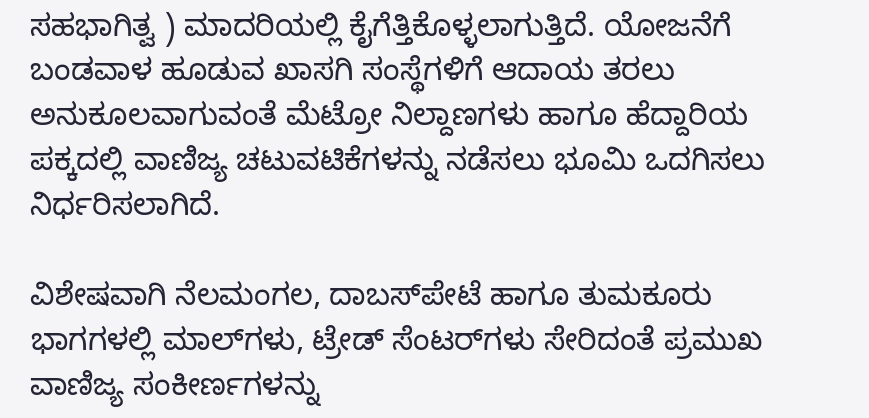ಸಹಭಾಗಿತ್ವ ) ಮಾದರಿಯಲ್ಲಿ ಕೈಗೆತ್ತಿಕೊಳ್ಳಲಾಗುತ್ತಿದೆ. ಯೋಜನೆಗೆ ಬಂಡವಾಳ ಹೂಡುವ ಖಾಸಗಿ ಸಂಸ್ಥೆಗಳಿಗೆ ಆದಾಯ ತರಲು ಅನುಕೂಲವಾಗುವಂತೆ ಮೆಟ್ರೋ ನಿಲ್ದಾಣಗಳು ಹಾಗೂ ಹೆದ್ದಾರಿಯ ಪಕ್ಕದಲ್ಲಿ ವಾಣಿಜ್ಯ ಚಟುವಟಿಕೆಗಳನ್ನು ನಡೆಸಲು ಭೂಮಿ ಒದಗಿಸಲು ನಿರ್ಧರಿಸಲಾಗಿದೆ.

ವಿಶೇಷವಾಗಿ ನೆಲಮಂಗಲ, ದಾಬಸ್‌ಪೇಟೆ ಹಾಗೂ ತುಮಕೂರು ಭಾಗಗಳಲ್ಲಿ ಮಾಲ್‌ಗಳು, ಟ್ರೇಡ್ ಸೆಂಟರ್‌ಗಳು ಸೇರಿದಂತೆ ಪ್ರಮುಖ ವಾಣಿಜ್ಯ ಸಂಕೀರ್ಣಗಳನ್ನು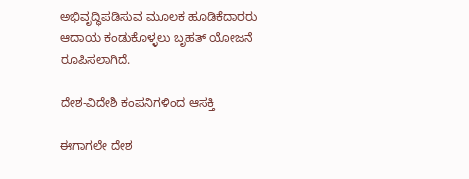ಅಭಿವೃದ್ಧಿಪಡಿಸುವ ಮೂಲಕ ಹೂಡಿಕೆದಾರರು ಆದಾಯ ಕಂಡುಕೊಳ್ಳಲು ಬೃಹತ್ ಯೋಜನೆ ರೂಪಿಸಲಾಗಿದೆ.

ದೇಶ-ವಿದೇಶಿ ಕಂಪನಿಗಳಿಂದ ಆಸಕ್ತಿ

ಈಗಾಗಲೇ ದೇಶ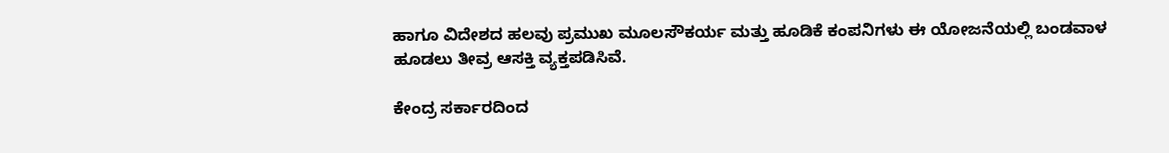ಹಾಗೂ ವಿದೇಶದ ಹಲವು ಪ್ರಮುಖ ಮೂಲಸೌಕರ್ಯ ಮತ್ತು ಹೂಡಿಕೆ ಕಂಪನಿಗಳು ಈ ಯೋಜನೆಯಲ್ಲಿ ಬಂಡವಾಳ ಹೂಡಲು ತೀವ್ರ ಆಸಕ್ತಿ ವ್ಯಕ್ತಪಡಿಸಿವೆ.

ಕೇಂದ್ರ ಸರ್ಕಾರದಿಂದ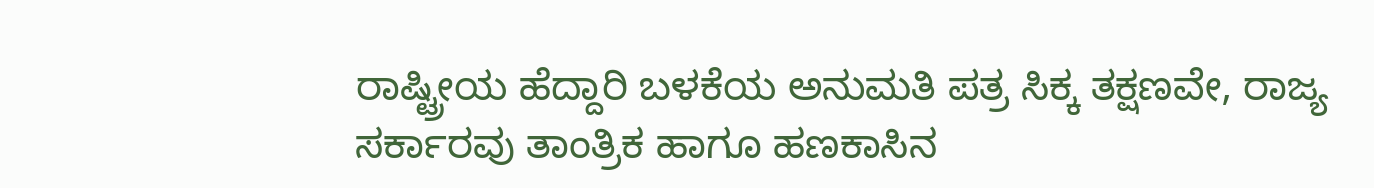ರಾಷ್ಟ್ರೀಯ ಹೆದ್ದಾರಿ ಬಳಕೆಯ ಅನುಮತಿ ಪತ್ರ ಸಿಕ್ಕ ತಕ್ಷಣವೇ, ರಾಜ್ಯ ಸರ್ಕಾರವು ತಾಂತ್ರಿಕ ಹಾಗೂ ಹಣಕಾಸಿನ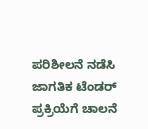ಪರಿಶೀಲನೆ ನಡೆಸಿ ಜಾಗತಿಕ ಟೆಂಡರ್ ಪ್ರಕ್ರಿಯೆಗೆ ಚಾಲನೆ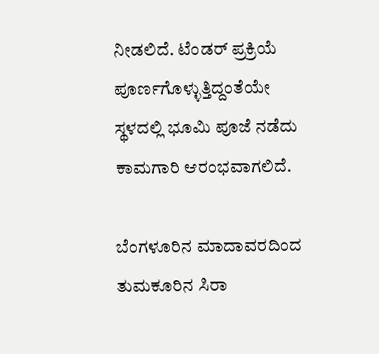ನೀಡಲಿದೆ. ಟೆಂಡರ್ ಪ್ರಕ್ರಿಯೆ ಪೂರ್ಣಗೊಳ್ಳುತ್ತಿದ್ದಂತೆಯೇ ಸ್ಥಳದಲ್ಲಿ ಭೂಮಿ ಪೂಜೆ ನಡೆದು ಕಾಮಗಾರಿ ಆರಂಭವಾಗಲಿದೆ.

ಬೆಂಗಳೂರಿನ ಮಾದಾವರದಿಂದ ತುಮಕೂರಿನ ಸಿರಾ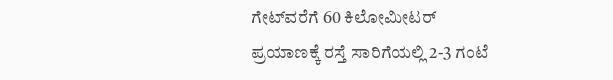ಗೇಟ್‌ವರೆಗೆ 60 ಕಿಲೋಮೀಟರ್ ಪ್ರಯಾಣಕ್ಕೆ ರಸ್ತೆ ಸಾರಿಗೆಯಲ್ಲಿ 2-3 ಗಂಟೆ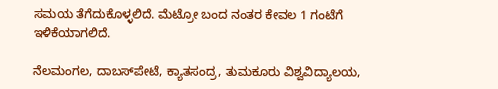ಸಮಯ ತೆಗೆದುಕೊಳ್ಳಲಿದೆ. ಮೆಟ್ರೋ ಬಂದ ನಂತರ ಕೇವಲ 1 ಗಂಟೆಗೆ ಇಳಿಕೆಯಾಗಲಿದೆ.

ನೆಲಮಂಗಲ, ದಾಬಸ್‌ಪೇಟೆ, ಕ್ಯಾತಸಂದ್ರ, ತುಮಕೂರು ವಿಶ್ವವಿದ್ಯಾಲಯ,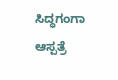ಸಿದ್ಧಗಂಗಾ ಆಸ್ಪತ್ರೆ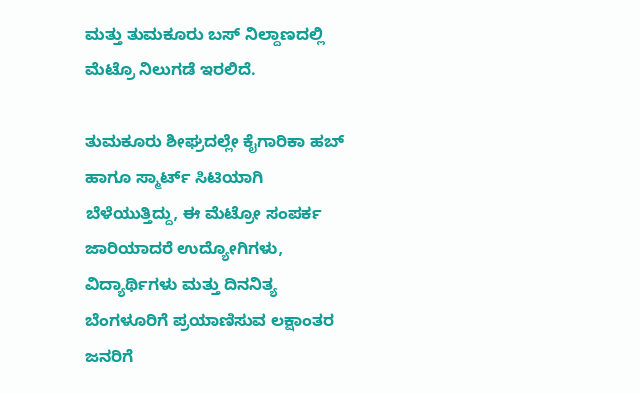ಮತ್ತು ತುಮಕೂರು ಬಸ್ ನಿಲ್ದಾಣದಲ್ಲಿ ಮೆಟ್ರೊ ನಿಲುಗಡೆ ಇರಲಿದೆ.

ತುಮಕೂರು ಶೀಘ್ರದಲ್ಲೇ ಕೈಗಾರಿಕಾ ಹಬ್ ಹಾಗೂ ಸ್ಮಾರ್ಟ್ ಸಿಟಿಯಾಗಿ ಬೆಳೆಯುತ್ತಿದ್ದು, ಈ ಮೆಟ್ರೋ ಸಂಪರ್ಕ ಜಾರಿಯಾದರೆ ಉದ್ಯೋಗಿಗಳು, ವಿದ್ಯಾರ್ಥಿಗಳು ಮತ್ತು ದಿನನಿತ್ಯ ಬೆಂಗಳೂರಿಗೆ ಪ್ರಯಾಣಿಸುವ ಲಕ್ಷಾಂತರ ಜನರಿಗೆ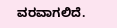ವರವಾಗಲಿದೆ.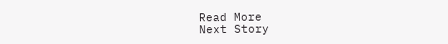Read More
Next Story